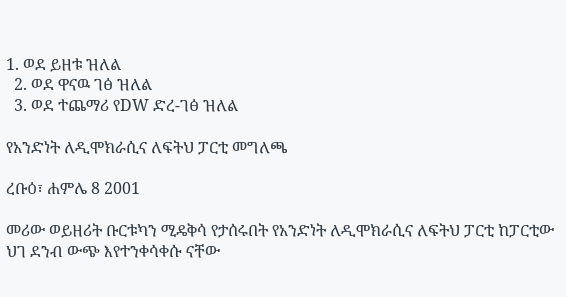1. ወደ ይዘቱ ዝለል
  2. ወደ ዋናዉ ገፅ ዝለል
  3. ወደ ተጨማሪ የDW ድረ-ገፅ ዝለል

የአንድነት ለዲሞክራሲና ለፍትህ ፓርቲ መግለጫ

ረቡዕ፣ ሐምሌ 8 2001

መሪው ወይዘሪት ቡርቱካን ሚዴቅሳ የታሰሩበት የአንድነት ለዲሞክራሲና ለፍትህ ፓርቲ ከፓርቲው ህገ ደንብ ውጭ እየተንቀሳቀሱ ናቸው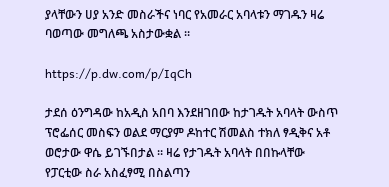ያላቸውን ሀያ አንድ መስራችና ነባር የአመራር አባላቱን ማገዱን ዛሬ ባወጣው መግለጫ አስታውቋል ።

https://p.dw.com/p/IqCh

ታደሰ ዕንግዳው ከአዲስ አበባ እንደዘገበው ከታገዱት አባላት ውስጥ ፕሮፌሰር መስፍን ወልደ ማርያም ዶከተር ሽመልስ ተክለ ፃዲቅና አቶ ወሮታው ዋሴ ይገኙበታል ። ዛሬ የታገዱት አባላት በበኩላቸው የፓርቲው ስራ አስፈፃሚ በስልጣን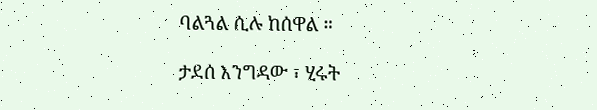ባልጓል ሲሉ ከሰዋል ።

ታደሰ እንግዳው ፣ ሂሩት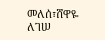መለሰ፣ሸዋዬ ለገሠ